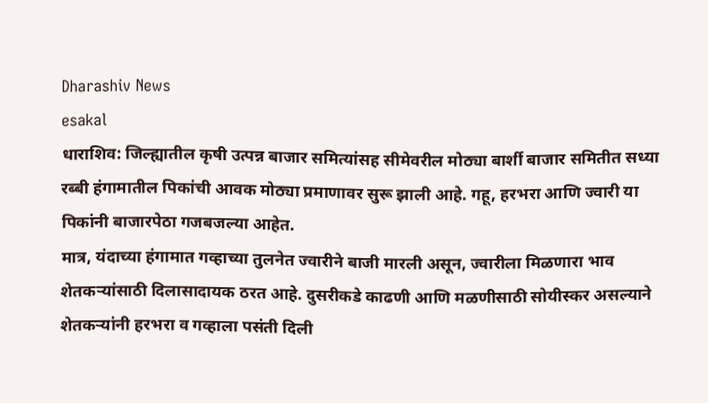Dharashiv News
esakal
धाराशिव: जिल्ह्यातील कृषी उत्पन्न बाजार समित्यांसह सीमेवरील मोठ्या बार्शी बाजार समितीत सध्या रब्बी हंगामातील पिकांची आवक मोठ्या प्रमाणावर सुरू झाली आहे. गहू, हरभरा आणि ज्वारी या पिकांनी बाजारपेठा गजबजल्या आहेत.
मात्र, यंदाच्या हंगामात गव्हाच्या तुलनेत ज्वारीने बाजी मारली असून, ज्वारीला मिळणारा भाव शेतकऱ्यांसाठी दिलासादायक ठरत आहे. दुसरीकडे काढणी आणि मळणीसाठी सोयीस्कर असल्याने शेतकऱ्यांनी हरभरा व गव्हाला पसंती दिली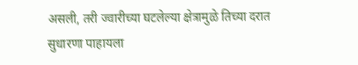असली, तरी ज्वारीच्या घटलेल्या क्षेत्रामुळे तिच्या दरात सुधारणा पाहायला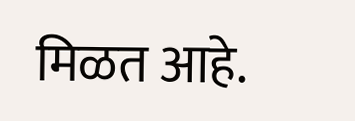मिळत आहे.